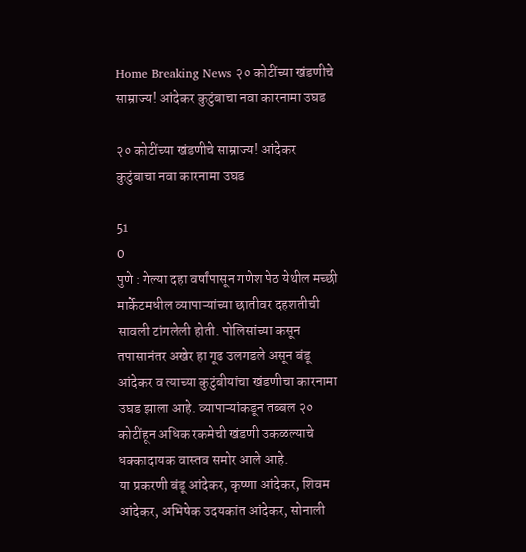Home Breaking News २० कोटींच्या खंडणीचे साम्राज्य! आंदेकर कुटुंबाचा नवा कारनामा उघड

२० कोटींच्या खंडणीचे साम्राज्य! आंदेकर कुटुंबाचा नवा कारनामा उघड

51
0
पुणे : गेल्या दहा वर्षांपासून गणेश पेठ येथील मच्छी मार्केटमधील व्यापाऱ्यांच्या छातीवर दहशतीची सावली टांगलेली होती. पोलिसांच्या कसून तपासानंतर अखेर हा गूढ उलगडले असून बंडू आंदेकर व त्याच्या कुटुंबीयांचा खंडणीचा कारनामा उघड झाला आहे. व्यापाऱ्यांकडून तब्बल २० कोटींहून अधिक रकमेची खंडणी उकळल्याचे धक्कादायक वास्तव समोर आले आहे.
या प्रकरणी बंडू आंदेकर, कृष्णा आंदेकर, शिवम आंदेकर, अभिषेक उदयकांत आंदेकर, सोनाली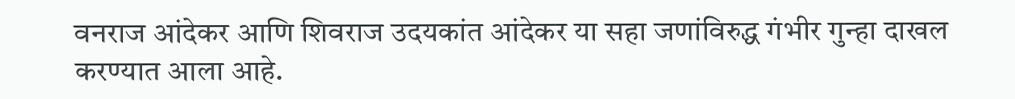वनराज आंदेकर आणि शिवराज उदयकांत आंदेकर या सहा जणांविरुद्ध गंभीर गुन्हा दाखल करण्यात आला आहे.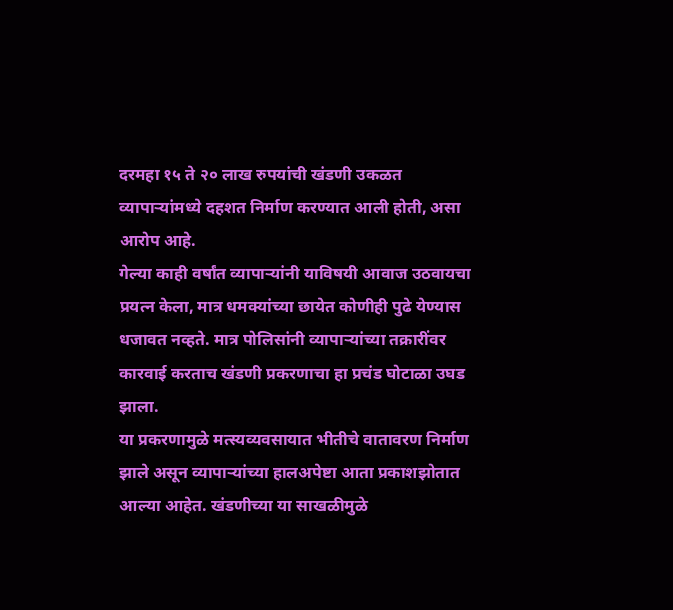दरमहा १५ ते २० लाख रुपयांची खंडणी उकळत व्यापाऱ्यांमध्ये दहशत निर्माण करण्यात आली होती, असा आरोप आहे.
गेल्या काही वर्षांत व्यापाऱ्यांनी याविषयी आवाज उठवायचा प्रयत्न केला, मात्र धमक्यांच्या छायेत कोणीही पुढे येण्यास धजावत नव्हते. मात्र पोलिसांनी व्यापाऱ्यांच्या तक्रारींवर कारवाई करताच खंडणी प्रकरणाचा हा प्रचंड घोटाळा उघड झाला.
या प्रकरणामुळे मत्स्यव्यवसायात भीतीचे वातावरण निर्माण झाले असून व्यापाऱ्यांच्या हालअपेष्टा आता प्रकाशझोतात आल्या आहेत. खंडणीच्या या साखळीमुळे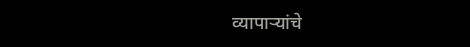व्यापाऱ्यांचे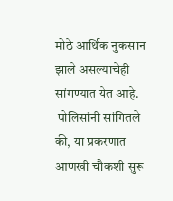मोठे आर्थिक नुकसान झाले असल्याचेही सांगण्यात येत आहे.
 पोलिसांनी सांगितले की, या प्रकरणात आणखी चौकशी सुरू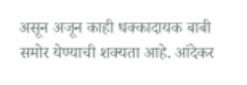असून अजून काही धक्कादायक बाबी समोर येण्याची शक्यता आहे. आंदेकर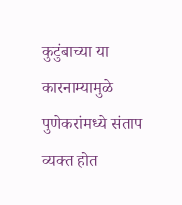कुटुंबाच्या या कारनाम्यामुळे पुणेकरांमध्ये संताप व्यक्त होत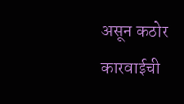असून कठोर कारवाईची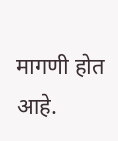मागणी होत आहे.